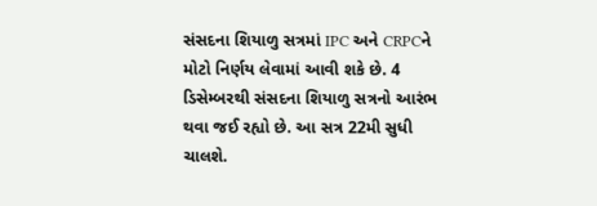સંસદના શિયાળુ સત્રમાં IPC અને CRPCને મોટો નિર્ણય લેવામાં આવી શકે છે. 4 ડિસેમ્બરથી સંસદના શિયાળુ સત્રનો આરંભ થવા જઈ રહ્યો છે. આ સત્ર 22મી સુધી ચાલશે.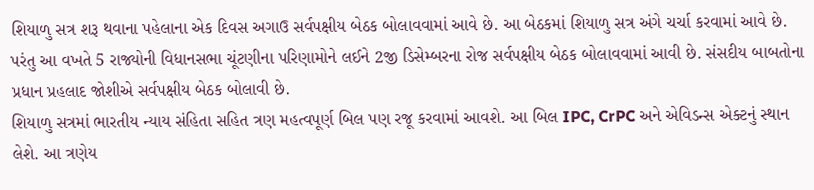શિયાળુ સત્ર શરૂ થવાના પહેલાના એક દિવસ અગાઉ સર્વપક્ષીય બેઠક બોલાવવામાં આવે છે. આ બેઠકમાં શિયાળુ સત્ર અંગે ચર્ચા કરવામાં આવે છે. પરંતુ આ વખતે 5 રાજ્યોની વિધાનસભા ચૂંટણીના પરિણામોને લઈને 2જી ડિસેમ્બરના રોજ સર્વપક્ષીય બેઠક બોલાવવામાં આવી છે. સંસદીય બાબતોના પ્રધાન પ્રહલાદ જોશીએ સર્વપક્ષીય બેઠક બોલાવી છે.
શિયાળુ સત્રમાં ભારતીય ન્યાય સંહિતા સહિત ત્રણ મહત્વપૂર્ણ બિલ પણ રજૂ કરવામાં આવશે. આ બિલ IPC, CrPC અને એવિડન્સ એક્ટનું સ્થાન લેશે. આ ત્રણેય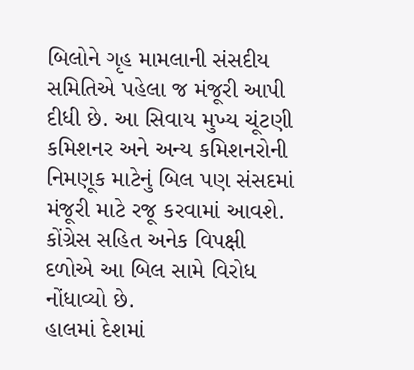બિલોને ગૃહ મામલાની સંસદીય સમિતિએ પહેલા જ મંજૂરી આપી દીધી છે. આ સિવાય મુખ્ય ચૂંટણી કમિશનર અને અન્ય કમિશનરોની નિમણૂક માટેનું બિલ પણ સંસદમાં મંજૂરી માટે રજૂ કરવામાં આવશે. કોંગ્રેસ સહિત અનેક વિપક્ષી દળોએ આ બિલ સામે વિરોધ નોંધાવ્યો છે.
હાલમાં દેશમાં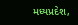મધ્યપ્રદેશ,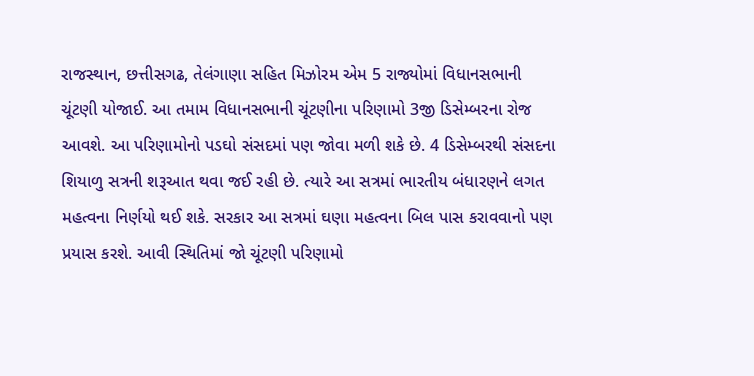રાજસ્થાન, છત્તીસગઢ, તેલંગાણા સહિત મિઝોરમ એમ 5 રાજ્યોમાં વિધાનસભાની ચૂંટણી યોજાઈ. આ તમામ વિધાનસભાની ચૂંટણીના પરિણામો 3જી ડિસેમ્બરના રોજ આવશે. આ પરિણામોનો પડઘો સંસદમાં પણ જોવા મળી શકે છે. 4 ડિસેમ્બરથી સંસદના શિયાળુ સત્રની શરૂઆત થવા જઈ રહી છે. ત્યારે આ સત્રમાં ભારતીય બંધારણને લગત મહત્વના નિર્ણયો થઈ શકે. સરકાર આ સત્રમાં ઘણા મહત્વના બિલ પાસ કરાવવાનો પણ પ્રયાસ કરશે. આવી સ્થિતિમાં જો ચૂંટણી પરિણામો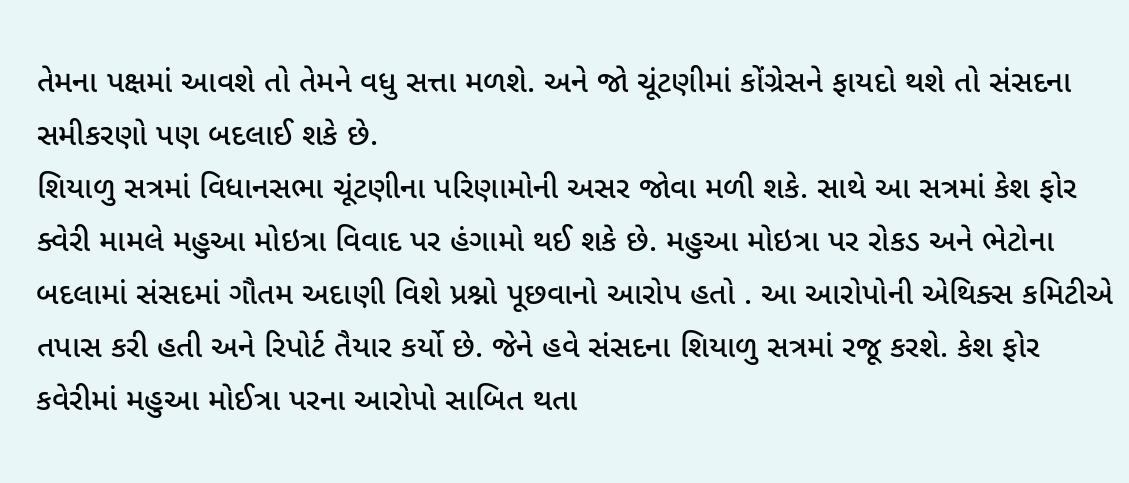તેમના પક્ષમાં આવશે તો તેમને વધુ સત્તા મળશે. અને જો ચૂંટણીમાં કોંગ્રેસને ફાયદો થશે તો સંસદના સમીકરણો પણ બદલાઈ શકે છે.
શિયાળુ સત્રમાં વિધાનસભા ચૂંટણીના પરિણામોની અસર જોવા મળી શકે. સાથે આ સત્રમાં કેશ ફોર ક્વેરી મામલે મહુઆ મોઇત્રા વિવાદ પર હંગામો થઈ શકે છે. મહુઆ મોઇત્રા પર રોકડ અને ભેટોના બદલામાં સંસદમાં ગૌતમ અદાણી વિશે પ્રશ્નો પૂછવાનો આરોપ હતો . આ આરોપોની એથિક્સ કમિટીએ તપાસ કરી હતી અને રિપોર્ટ તૈયાર કર્યો છે. જેને હવે સંસદના શિયાળુ સત્રમાં રજૂ કરશે. કેશ ફોર કવેરીમાં મહુઆ મોઈત્રા પરના આરોપો સાબિત થતા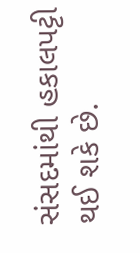સંસદમાંથી હકાલપટ્ટી થઈ શકે છે.